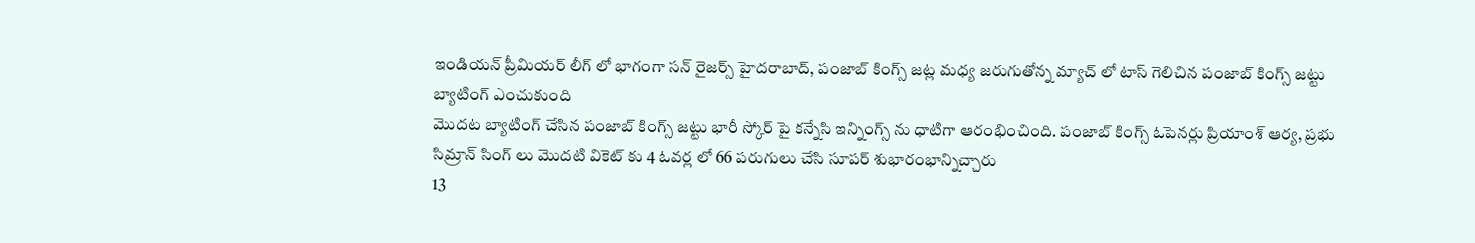ఇండియన్ ప్రీమియర్ లీగ్ లో భాగంగా సన్ రైజర్స్ హైదరాబాద్, పంజాబ్ కింగ్స్ జట్ల మధ్య జరుగుతోన్న మ్యాచ్ లో టాస్ గెలిచిన పంజాబ్ కింగ్స్ జట్టు బ్యాటింగ్ ఎంచుకుంది
మొదట బ్యాటింగ్ చేసిన పంజాబ్ కింగ్స్ జట్టు భారీ స్కోర్ పై కన్నేసి ఇన్నింగ్స్ ను ధాటిగా ఆరంభించింది. పంజాబ్ కింగ్స్ ఓపెనర్లు ప్రియాంశ్ ఆర్య, ప్రభు సిమ్రాన్ సింగ్ లు మొదటి వికెట్ కు 4 ఓవర్ల లో 66 పరుగులు చేసి సూపర్ శుభారంభాన్నిచ్చారు
13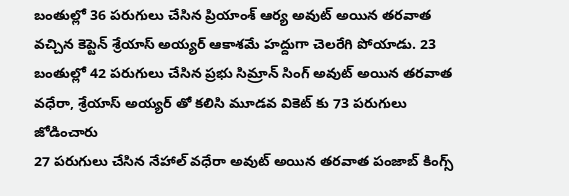బంతుల్లో 36 పరుగులు చేసిన ప్రియాంశ్ ఆర్య అవుట్ అయిన తరవాత వచ్చిన కెప్టెన్ శ్రేయాస్ అయ్యర్ ఆకాశమే హద్దుగా చెలరేగి పోయాడు. 23 బంతుల్లో 42 పరుగులు చేసిన ప్రభు సిమ్రాన్ సింగ్ అవుట్ అయిన తరవాత వధేరా, శ్రేయాస్ అయ్యర్ తో కలిసి మూడవ వికెట్ కు 73 పరుగులు జోడించారు
27 పరుగులు చేసిన నేహాల్ వధేరా అవుట్ అయిన తరవాత పంజాబ్ కింగ్స్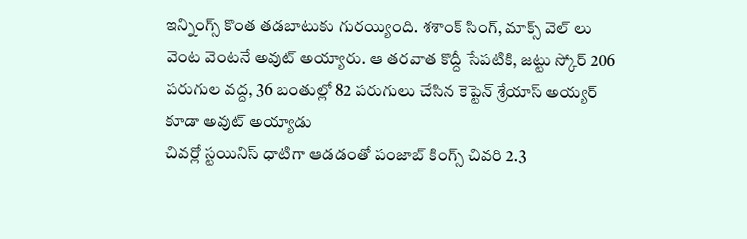ఇన్నింగ్స్ కొంత తడబాటుకు గురయ్యింది. శశాంక్ సింగ్, మాక్స్ వెల్ లు వెంట వెంటనే అవుట్ అయ్యారు. ఆ తరవాత కొద్దీ సేపటికి, జట్టు స్కోర్ 206 పరుగుల వద్ద, 36 బంతుల్లో 82 పరుగులు చేసిన కెప్టెన్ శ్రేయాస్ అయ్యర్ కూడా అవుట్ అయ్యాడు
చివర్లో స్టయినిస్ ధాటిగా ఆడడంతో పంజాబ్ కింగ్స్ చివరి 2.3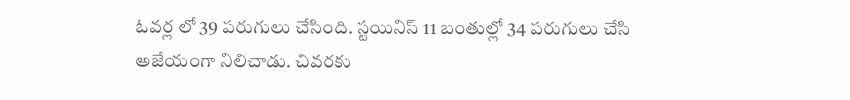ఓవర్ల లో 39 పరుగులు చేసింది. స్టయినిస్ 11 బంతుల్లో 34 పరుగులు చేసి అజేయంగా నిలిచాడు. చివరకు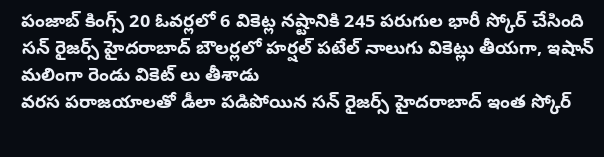పంజాబ్ కింగ్స్ 20 ఓవర్లలో 6 వికెట్ల నష్టానికి 245 పరుగుల భారీ స్కోర్ చేసింది
సన్ రైజర్స్ హైదరాబాద్ బౌలర్లలో హర్షల్ పటేల్ నాలుగు వికెట్లు తీయగా, ఇషాన్ మలింగా రెండు వికెట్ లు తీశాడు
వరస పరాజయాలతో డీలా పడిపోయిన సన్ రైజర్స్ హైదరాబాద్ ఇంత స్కోర్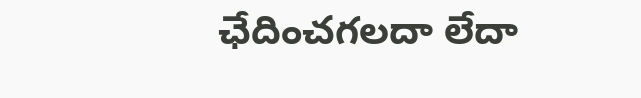ఛేదించగలదా లేదా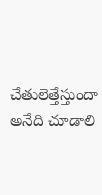చేతులెత్తేస్తుందా అనేది చూడాలి